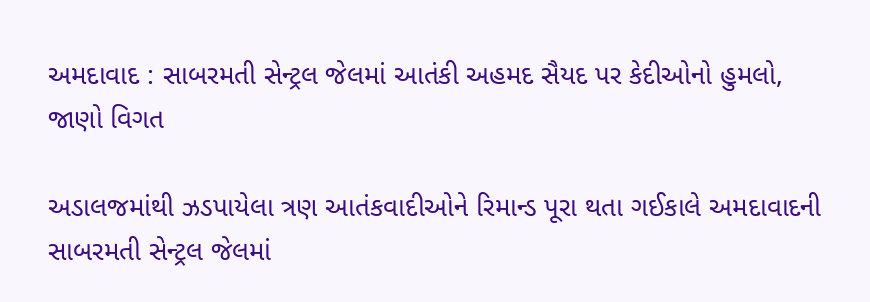અમદાવાદ : સાબરમતી સેન્ટ્રલ જેલમાં આતંકી અહમદ સૈયદ પર કેદીઓનો હુમલો, જાણો વિગત

અડાલજમાંથી ઝડપાયેલા ત્રણ આતંકવાદીઓને રિમાન્ડ પૂરા થતા ગઈકાલે અમદાવાદની સાબરમતી સેન્ટ્રલ જેલમાં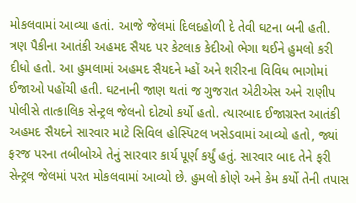મોકલવામાં આવ્યા હતાં. આજે જેલમાં દિલદહોળી દે તેવી ઘટના બની હતી. ત્રણ પૈકીના આતંકી અહમદ સૈયદ પર કેટલાક કેદીઓ ભેગા થઈને હુમલો કરી દીધો હતો. આ હુમલામાં અહમદ સૈયદને મ્હોં અને શરીરના વિવિધ ભાગોમાં ઈજાઓ પહોંચી હતી. ઘટનાની જાણ થતાં જ ગુજરાત એટીએસ અને રાણીપ પોલીસે તાત્કાલિક સેન્ટ્રલ જેલનો દોટ્યો કર્યો હતો. ત્યારબાદ ઈજાગ્રસ્ત આતંકી અહમદ સૈયદને સારવાર માટે સિવિલ હોસ્પિટલ ખસેડવામાં આવ્યો હતો, જ્યાં ફરજ પરના તબીબોએ તેનું સારવાર કાર્ય પૂર્ણ કર્યું હતું. સારવાર બાદ તેને ફરી સેન્ટ્રલ જેલમાં પરત મોકલવામાં આવ્યો છે. હુમલો કોણે અને કેમ કર્યો તેની તપાસ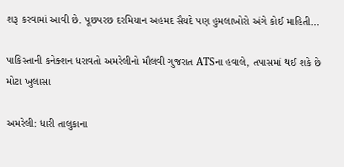શરૂ કરવામાં આવી છે. પૂછપરછ દરમિયાન અહમદ સૈયદે પણ હુમલાખોરો અંગે કોઈ માહિતી…

પાકિસ્તાની કનેક્શન ધરાવતો અમરેલીનો મૌલવી ગુજરાત ATSના હવાલે, તપાસમાં થઈ શકે છે મોટા ખુલાસા

અમરેલી: ધારી તાલુકાના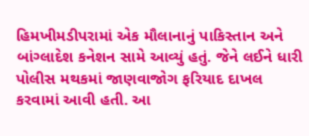હિમખીમડીપરામાં એક મૌલાનાનું પાકિસ્તાન અને બાંગ્લાદેશ કનેશન સામે આવ્યું હતું. જેને લઈને ધારી પોલીસ મથકમાં જાણવાજોગ ફરિયાદ દાખલ કરવામાં આવી હતી. આ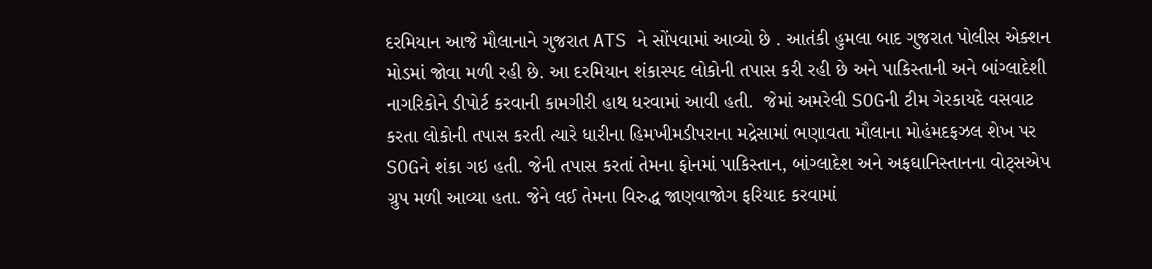દરમિયાન આજે મૌલાનાને ગુજરાત ATS ને સોંપવામાં આવ્યો છે . આતંકી હુમલા બાદ ગુજરાત પોલીસ એક્શન મોડમાં જોવા મળી રહી છે. આ દરમિયાન શંકાસ્પદ લોકોની તપાસ કરી રહી છે અને પાકિસ્તાની અને બાંગ્લાદેશી નાગરિકોને ડીપોર્ટ કરવાની કામગીરી હાથ ધરવામાં આવી હતી.  જેમાં અમરેલી SOGની ટીમ ગેરકાયદે વસવાટ કરતા લોકોની તપાસ કરતી ત્યારે ધારીના હિમખીમડીપરાના મદ્રેસામાં ભણાવતા મૌલાના મોહંમદફઝલ શેખ પર SOGને શંકા ગઇ હતી. જેની તપાસ કરતાં તેમના ફોનમાં પાકિસ્તાન, બાંગ્લાદેશ અને અફઘાનિસ્તાનના વોટ્સએપ ગ્રુપ મળી આવ્યા હતા. જેને લઈ તેમના વિરુદ્ધ જાણવાજોગ ફરિયાદ કરવામાં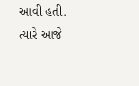આવી હતી. ત્યારે આજે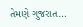તેમણે ગુજરાત…